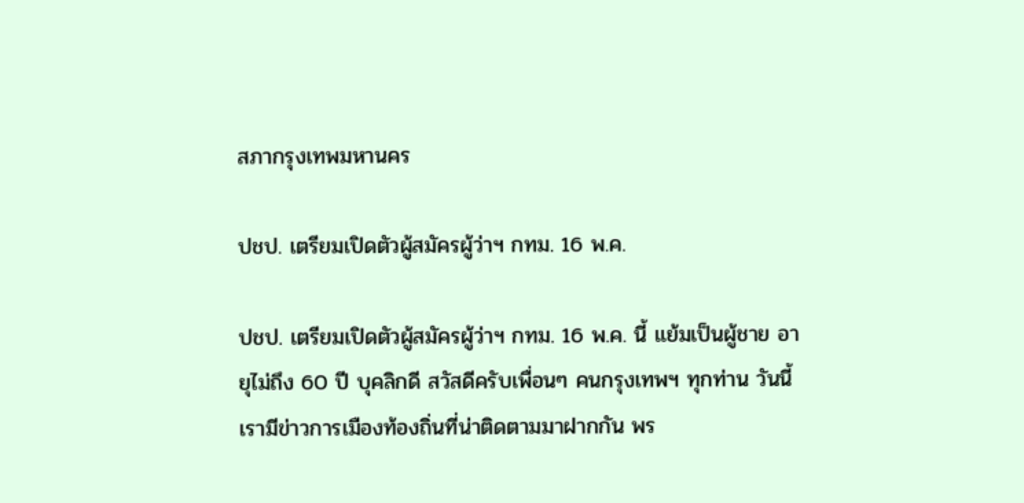สภากรุงเทพมหานคร

ปชป. เตรียมเปิดตัวผู้สมัครผู้ว่าฯ กทม. 16 พ.ค.

ปชป. เตรียมเปิดตัวผู้สมัครผู้ว่าฯ กทม. 16 พ.ค. นี้ แย้มเป็นผู้ชาย อายุไม่ถึง 60 ปี บุคลิกดี สวัสดีครับเพื่อนๆ คนกรุงเทพฯ ทุกท่าน วันนี้เรามีข่าวการเมืองท้องถิ่นที่น่าติดตามมาฝากกัน พร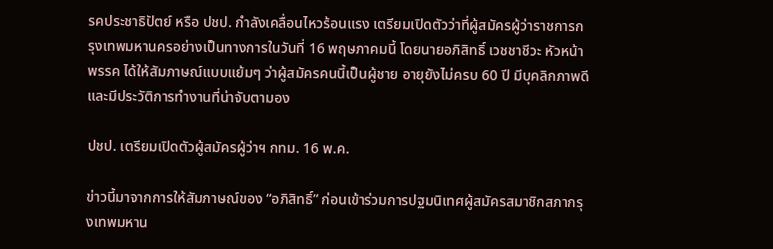รคประชาธิปัตย์ หรือ ปชป. กำลังเคลื่อนไหวร้อนแรง เตรียมเปิดตัวว่าที่ผู้สมัครผู้ว่าราชการกรุงเทพมหานครอย่างเป็นทางการในวันที่ 16 พฤษภาคมนี้ โดยนายอภิสิทธิ์ เวชชาชีวะ หัวหน้าพรรค ได้ให้สัมภาษณ์แบบแย้มๆ ว่าผู้สมัครคนนี้เป็นผู้ชาย อายุยังไม่ครบ 60 ปี มีบุคลิกภาพดี และมีประวัติการทำงานที่น่าจับตามอง

ปชป. เตรียมเปิดตัวผู้สมัครผู้ว่าฯ กทม. 16 พ.ค.

ข่าวนี้มาจากการให้สัมภาษณ์ของ “อภิสิทธิ์” ก่อนเข้าร่วมการปฐมนิเทศผู้สมัครสมาชิกสภากรุงเทพมหาน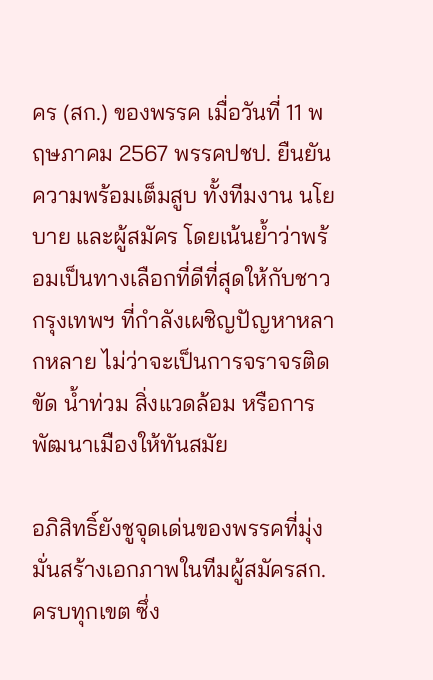คร (สก.) ของพรรค เมื่อวันที่ 11 พฤษภาคม 2567 พรรคปชป. ยืนยันความพร้อมเต็มสูบ ทั้งทีมงาน นโยบาย และผู้สมัคร โดยเน้นย้ำว่าพร้อมเป็นทางเลือกที่ดีที่สุดให้กับชาวกรุงเทพฯ ที่กำลังเผชิญปัญหาหลากหลาย ไม่ว่าจะเป็นการจราจรติดขัด น้ำท่วม สิ่งแวดล้อม หรือการพัฒนาเมืองให้ทันสมัย

อภิสิทธิ์ยังชูจุดเด่นของพรรคที่มุ่งมั่นสร้างเอกภาพในทีมผู้สมัครสก. ครบทุกเขต ซึ่ง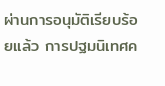ผ่านการอนุมัติเรียบร้อยแล้ว การปฐมนิเทศค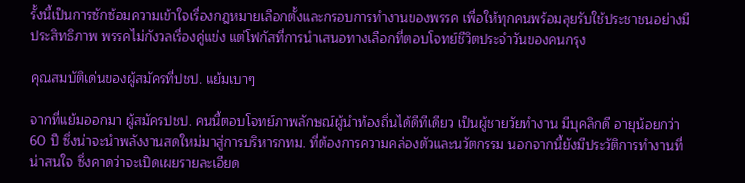รั้งนี้เป็นการซักซ้อมความเข้าใจเรื่องกฎหมายเลือกตั้งและกรอบการทำงานของพรรค เพื่อให้ทุกคนพร้อมลุยรับใช้ประชาชนอย่างมีประสิทธิภาพ พรรคไม่กังวลเรื่องคู่แข่ง แต่โฟกัสที่การนำเสนอทางเลือกที่ตอบโจทย์ชีวิตประจำวันของคนกรุง

คุณสมบัติเด่นของผู้สมัครที่ปชป. แย้มเบาๆ

จากที่แย้มออกมา ผู้สมัครปชป. คนนี้ตอบโจทย์ภาพลักษณ์ผู้นำท้องถิ่นได้ดีทีเดียว เป็นผู้ชายวัยทำงาน มีบุคลิกดี อายุน้อยกว่า 60 ปี ซึ่งน่าจะนำพลังงานสดใหม่มาสู่การบริหารกทม. ที่ต้องการความคล่องตัวและนวัตกรรม นอกจากนี้ยังมีประวัติการทำงานที่น่าสนใจ ซึ่งคาดว่าจะเปิดเผยรายละเอียด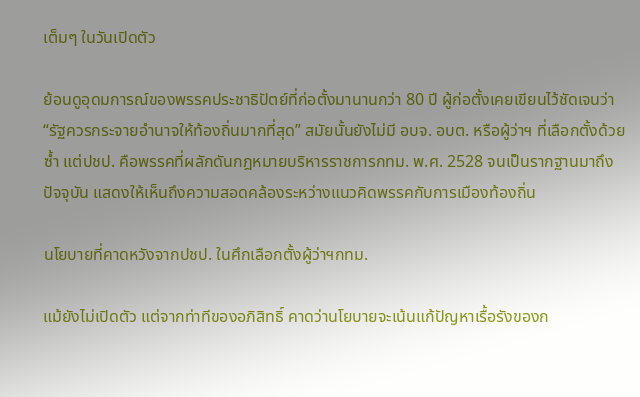เต็มๆ ในวันเปิดตัว

ย้อนดูอุดมการณ์ของพรรคประชาธิปัตย์ที่ก่อตั้งมานานกว่า 80 ปี ผู้ก่อตั้งเคยเขียนไว้ชัดเจนว่า “รัฐควรกระจายอำนาจให้ท้องถิ่นมากที่สุด” สมัยนั้นยังไม่มี อบจ. อบต. หรือผู้ว่าฯ ที่เลือกตั้งด้วยซ้ำ แต่ปชป. คือพรรคที่ผลักดันกฎหมายบริหารราชการกทม. พ.ศ. 2528 จนเป็นรากฐานมาถึงปัจจุบัน แสดงให้เห็นถึงความสอดคล้องระหว่างแนวคิดพรรคกับการเมืองท้องถิ่น

นโยบายที่คาดหวังจากปชป. ในศึกเลือกตั้งผู้ว่าฯกทม.

แม้ยังไม่เปิดตัว แต่จากท่าทีของอภิสิทธิ์ คาดว่านโยบายจะเน้นแก้ปัญหาเรื้อรังของก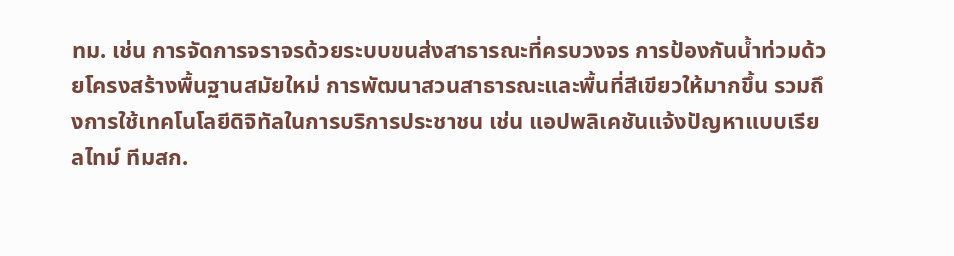ทม. เช่น การจัดการจราจรด้วยระบบขนส่งสาธารณะที่ครบวงจร การป้องกันน้ำท่วมด้วยโครงสร้างพื้นฐานสมัยใหม่ การพัฒนาสวนสาธารณะและพื้นที่สีเขียวให้มากขึ้น รวมถึงการใช้เทคโนโลยีดิจิทัลในการบริการประชาชน เช่น แอปพลิเคชันแจ้งปัญหาแบบเรียลไทม์ ทีมสก.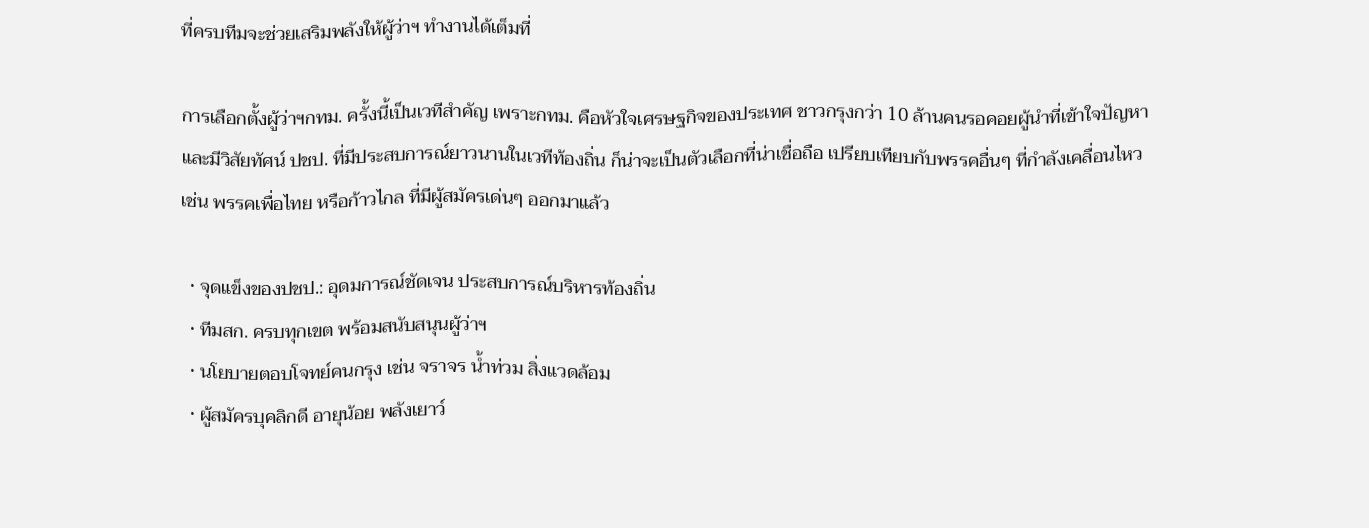ที่ครบทีมจะช่วยเสริมพลังให้ผู้ว่าฯ ทำงานได้เต็มที่

การเลือกตั้งผู้ว่าฯกทม. ครั้งนี้เป็นเวทีสำคัญ เพราะกทม. คือหัวใจเศรษฐกิจของประเทศ ชาวกรุงกว่า 10 ล้านคนรอคอยผู้นำที่เข้าใจปัญหาและมีวิสัยทัศน์ ปชป. ที่มีประสบการณ์ยาวนานในเวทีท้องถิ่น ก็น่าจะเป็นตัวเลือกที่น่าเชื่อถือ เปรียบเทียบกับพรรคอื่นๆ ที่กำลังเคลื่อนไหว เช่น พรรคเพื่อไทย หรือก้าวไกล ที่มีผู้สมัครเด่นๆ ออกมาแล้ว

  • จุดแข็งของปชป.: อุดมการณ์ชัดเจน ประสบการณ์บริหารท้องถิ่น
  • ทีมสก. ครบทุกเขต พร้อมสนับสนุนผู้ว่าฯ
  • นโยบายตอบโจทย์คนกรุง เช่น จราจร น้ำท่วม สิ่งแวดล้อม
  • ผู้สมัครบุคลิกดี อายุน้อย พลังเยาว์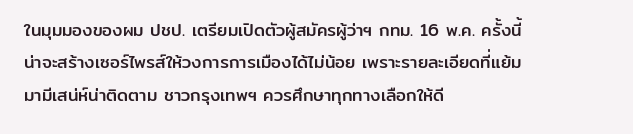ในมุมมองของผม ปชป. เตรียมเปิดตัวผู้สมัครผู้ว่าฯ กทม. 16 พ.ค. ครั้งนี้ น่าจะสร้างเซอร์ไพรส์ให้วงการการเมืองได้ไม่น้อย เพราะรายละเอียดที่แย้มมามีเสน่ห์น่าติดตาม ชาวกรุงเทพฯ ควรศึกษาทุกทางเลือกให้ดี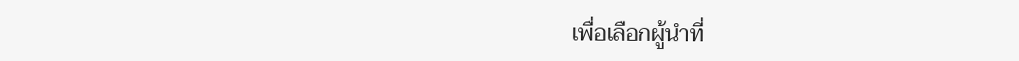เพื่อเลือกผู้นำที่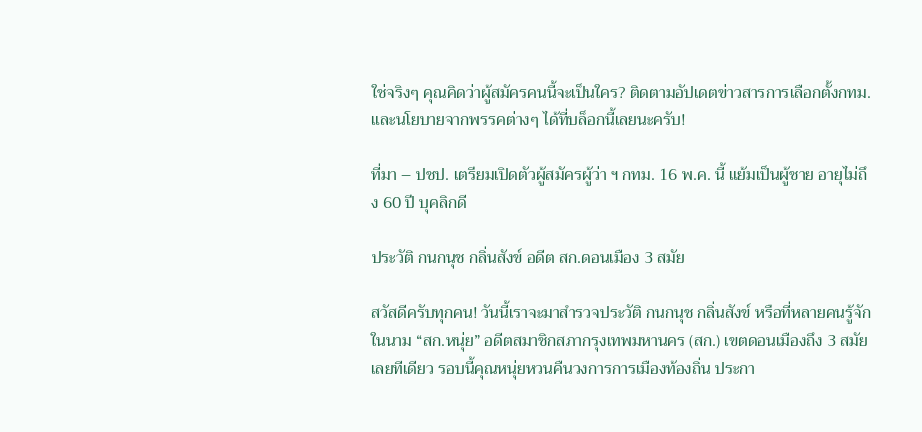ใช่จริงๆ คุณคิดว่าผู้สมัครคนนี้จะเป็นใคร? ติดตามอัปเดตข่าวสารการเลือกตั้งกทม. และนโยบายจากพรรคต่างๆ ได้ที่บล็อกนี้เลยนะครับ!

ที่มา – ปชป. เตรียมเปิดตัวผู้สมัครผู้ว่า ฯ กทม. 16 พ.ค. นี้ แย้มเป็นผู้ชาย อายุไม่ถึง 60 ปี บุคลิกดี

ประวัติ กนกนุช กลิ่นสังข์ อดีต สก.ดอนเมือง 3 สมัย

สวัสดีครับทุกคน! วันนี้เราจะมาสำรวจประวัติ กนกนุช กลิ่นสังข์ หรือที่หลายคนรู้จักในนาม “สก.หนุ่ย” อดีตสมาชิกสภากรุงเทพมหานคร (สก.) เขตดอนเมืองถึง 3 สมัยเลยทีเดียว รอบนี้คุณหนุ่ยหวนคืนวงการการเมืองท้องถิ่น ประกา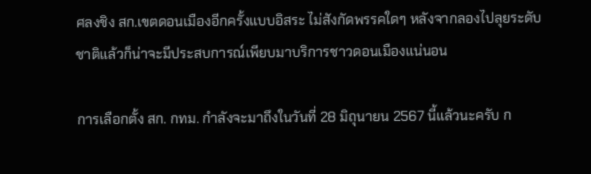ศลงชิง สก.เขตดอนเมืองอีกครั้งแบบอิสระ ไม่สังกัดพรรคใดๆ หลังจากลองไปลุยระดับชาติแล้วก็น่าจะมีประสบการณ์เพียบมาบริการชาวดอนเมืองแน่นอน

การเลือกตั้ง สก. กทม. กำลังจะมาถึงในวันที่ 28 มิถุนายน 2567 นี้แล้วนะครับ ก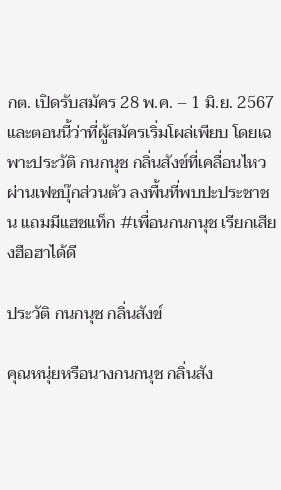กต. เปิดรับสมัคร 28 พ.ค. – 1 มิ.ย. 2567 และตอนนี้ว่าที่ผู้สมัครเริ่มโผล่เพียบ โดยเฉพาะประวัติ กนกนุช กลิ่นสังข์ที่เคลื่อนไหวผ่านเฟซบุ๊กส่วนตัว ลงพื้นที่พบปะประชาชน แถมมีแฮชแท็ก #เพื่อนกนกนุช เรียกเสียงฮือฮาได้ดี

ประวัติ กนกนุช กลิ่นสังข์

คุณหนุ่ยหรือนางกนกนุช กลิ่นสัง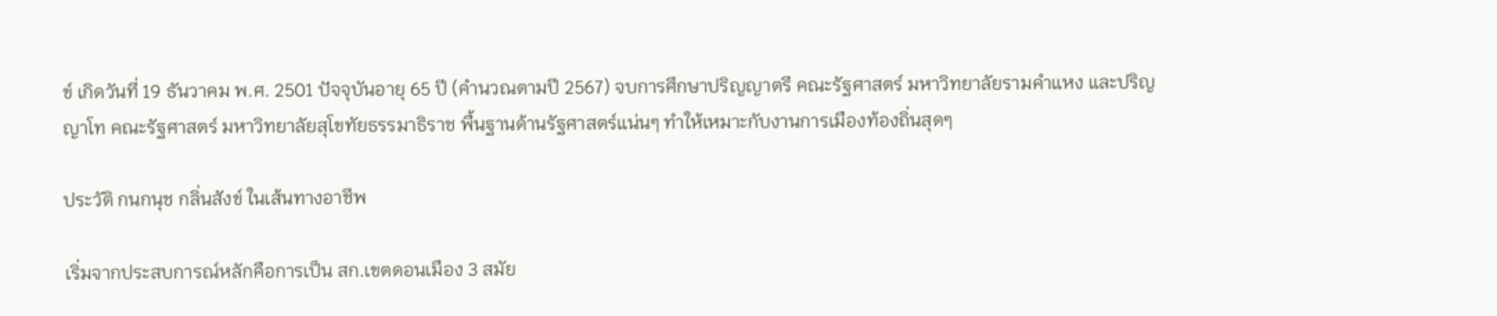ข์ เกิดวันที่ 19 ธันวาคม พ.ศ. 2501 ปัจจุบันอายุ 65 ปี (คำนวณตามปี 2567) จบการศึกษาปริญญาตรี คณะรัฐศาสตร์ มหาวิทยาลัยรามคำแหง และปริญญาโท คณะรัฐศาสตร์ มหาวิทยาลัยสุโขทัยธรรมาธิราช พื้นฐานด้านรัฐศาสตร์แน่นๆ ทำให้เหมาะกับงานการเมืองท้องถิ่นสุดๆ

ประวัติ กนกนุช กลิ่นสังข์ ในเส้นทางอาชีพ

เริ่มจากประสบการณ์หลักคือการเป็น สก.เขตดอนเมือง 3 สมัย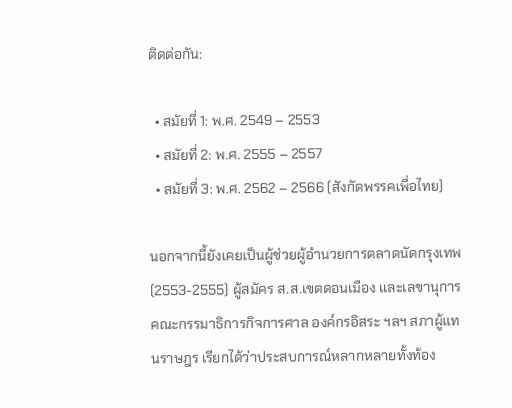ติดต่อกัน:

  • สมัยที่ 1: พ.ศ. 2549 – 2553
  • สมัยที่ 2: พ.ศ. 2555 – 2557
  • สมัยที่ 3: พ.ศ. 2562 – 2566 (สังกัดพรรคเพื่อไทย)

นอกจากนี้ยังเคยเป็นผู้ช่วยผู้อำนวยการตลาดนัดกรุงเทพ (2553-2555) ผู้สมัคร ส.ส.เขตดอนเมือง และเลขานุการคณะกรรมาธิการกิจการศาล องค์กรอิสระ ฯลฯ สภาผู้แทนราษฎร เรียกได้ว่าประสบการณ์หลากหลายทั้งท้อง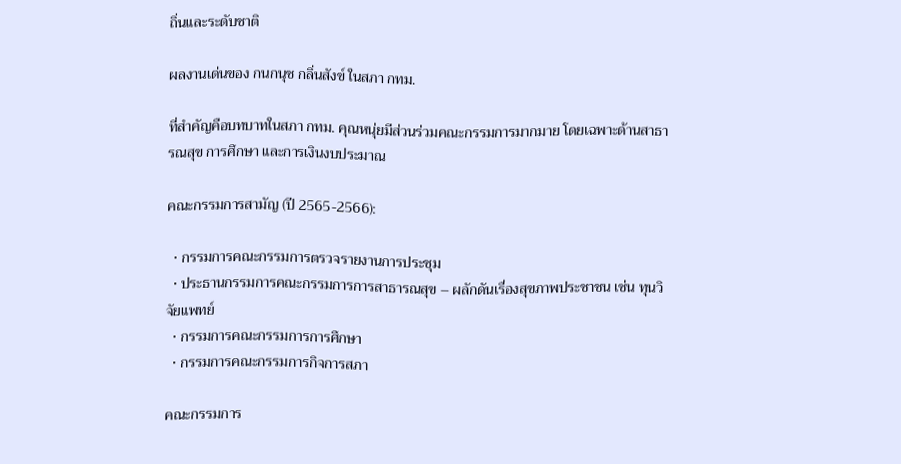ถิ่นและระดับชาติ

ผลงานเด่นของ กนกนุช กลิ่นสังข์ ในสภา กทม.

ที่สำคัญคือบทบาทในสภา กทม. คุณหนุ่ยมีส่วนร่วมคณะกรรมการมากมาย โดยเฉพาะด้านสาธารณสุข การศึกษา และการเงินงบประมาณ

คณะกรรมการสามัญ (ปี 2565-2566):

  • กรรมการคณะกรรมการตรวจรายงานการประชุม
  • ประธานกรรมการคณะกรรมการการสาธารณสุข – ผลักดันเรื่องสุขภาพประชาชน เช่น ทุนวิจัยแพทย์
  • กรรมการคณะกรรมการการศึกษา
  • กรรมการคณะกรรมการกิจการสภา

คณะกรรมการ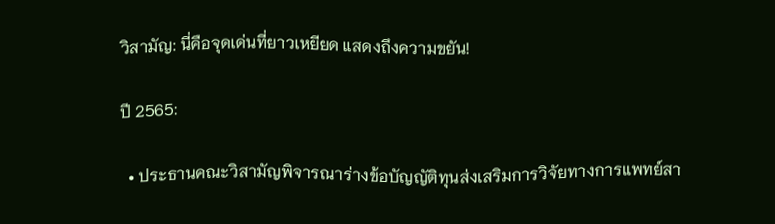วิสามัญ: นี่คือจุดเด่นที่ยาวเหยียด แสดงถึงความขยัน!

ปี 2565:

  • ประธานคณะวิสามัญพิจารณาร่างข้อบัญญัติทุนส่งเสริมการวิจัยทางการแพทย์สา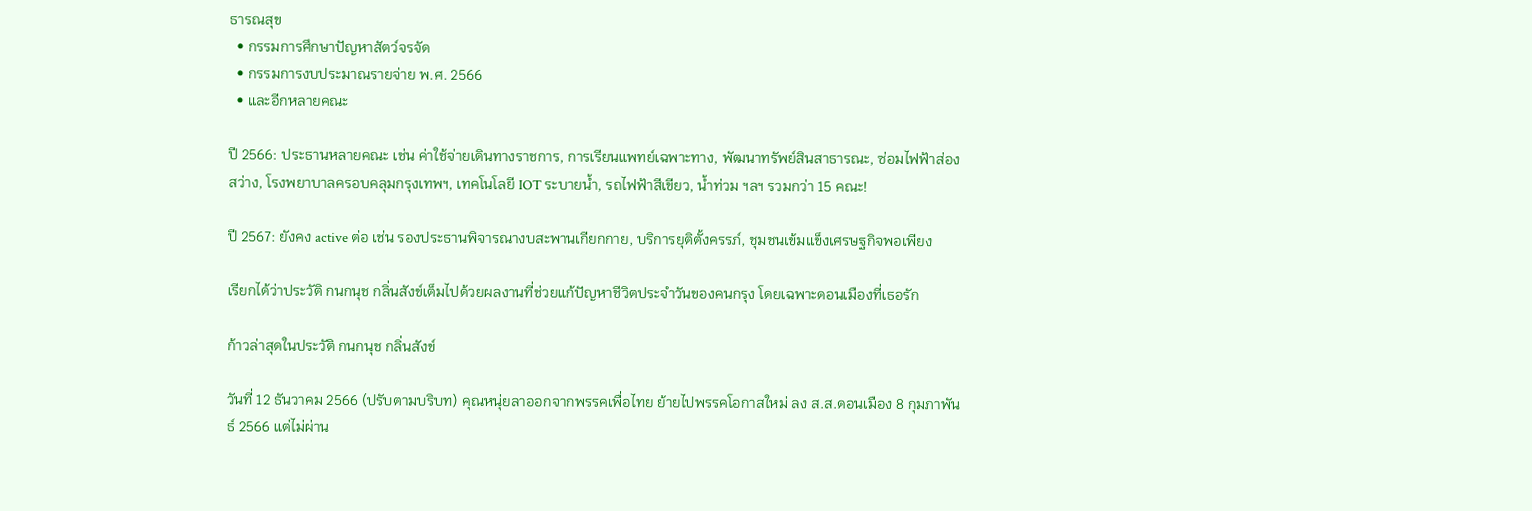ธารณสุข
  • กรรมการศึกษาปัญหาสัตว์จรจัด
  • กรรมการงบประมาณรายจ่าย พ.ศ. 2566
  • และอีกหลายคณะ

ปี 2566: ประธานหลายคณะ เช่น ค่าใช้จ่ายเดินทางราชการ, การเรียนแพทย์เฉพาะทาง, พัฒนาทรัพย์สินสาธารณะ, ซ่อมไฟฟ้าส่องสว่าง, โรงพยาบาลครอบคลุมกรุงเทพฯ, เทคโนโลยี IOT ระบายน้ำ, รถไฟฟ้าสีเขียว, น้ำท่วม ฯลฯ รวมกว่า 15 คณะ!

ปี 2567: ยังคง active ต่อ เช่น รองประธานพิจารณางบสะพานเกียกกาย, บริการยุติตั้งครรภ์, ชุมชนเข้มแข็งเศรษฐกิจพอเพียง

เรียกได้ว่าประวัติ กนกนุช กลิ่นสังข์เต็มไปด้วยผลงานที่ช่วยแก้ปัญหาชีวิตประจำวันของคนกรุง โดยเฉพาะดอนเมืองที่เธอรัก

ก้าวล่าสุดในประวัติ กนกนุช กลิ่นสังข์

วันที่ 12 ธันวาคม 2566 (ปรับตามบริบท) คุณหนุ่ยลาออกจากพรรคเพื่อไทย ย้ายไปพรรคโอกาสใหม่ ลง ส.ส.ดอนเมือง 8 กุมภาพันธ์ 2566 แต่ไม่ผ่าน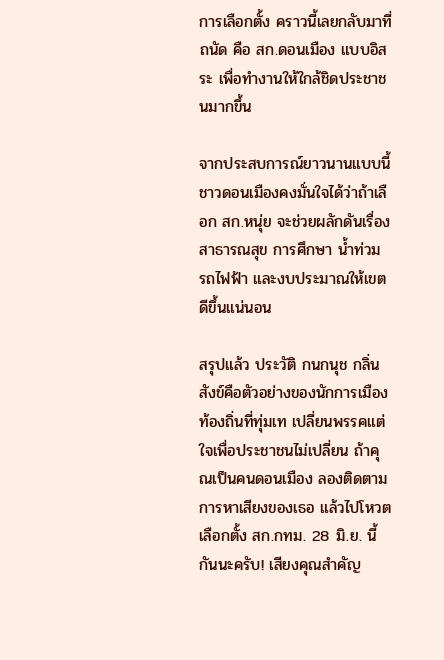การเลือกตั้ง คราวนี้เลยกลับมาที่ถนัด คือ สก.ดอนเมือง แบบอิสระ เพื่อทำงานให้ใกล้ชิดประชาชนมากขึ้น

จากประสบการณ์ยาวนานแบบนี้ ชาวดอนเมืองคงมั่นใจได้ว่าถ้าเลือก สก.หนุ่ย จะช่วยผลักดันเรื่องสาธารณสุข การศึกษา น้ำท่วม รถไฟฟ้า และงบประมาณให้เขตดีขึ้นแน่นอน

สรุปแล้ว ประวัติ กนกนุช กลิ่นสังข์คือตัวอย่างของนักการเมืองท้องถิ่นที่ทุ่มเท เปลี่ยนพรรคแต่ใจเพื่อประชาชนไม่เปลี่ยน ถ้าคุณเป็นคนดอนเมือง ลองติดตามการหาเสียงของเธอ แล้วไปโหวตเลือกตั้ง สก.กทม. 28 มิ.ย. นี้กันนะครับ! เสียงคุณสำคัญ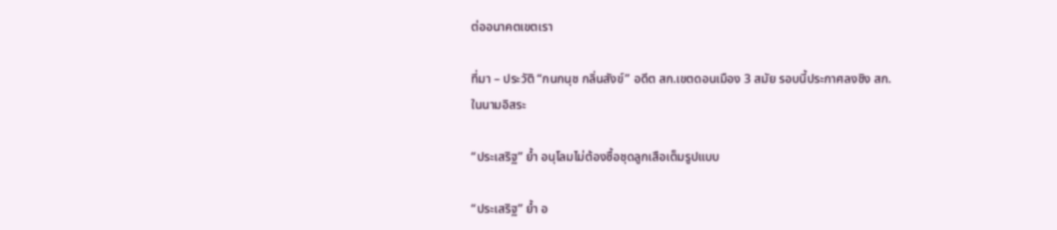ต่ออนาคตเขตเรา

ที่มา – ประวัติ “กนกนุช กลิ่นสังข์” อดีต สก.เขตดอนเมือง 3 สมัย รอบนี้ประกาศลงชิง สก. ในนามอิสระ

“ประเสริฐ” ย้ำ อนุโลมไม่ต้องซื้อชุดลูกเสือเต็มรูปแบบ

“ประเสริฐ” ย้ำ อ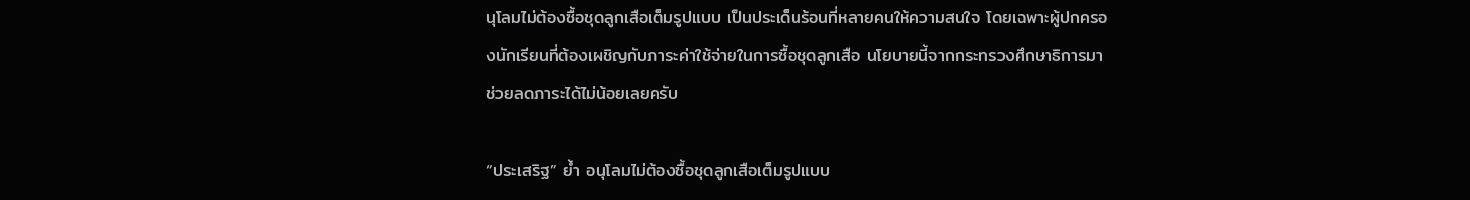นุโลมไม่ต้องซื้อชุดลูกเสือเต็มรูปแบบ เป็นประเด็นร้อนที่หลายคนให้ความสนใจ โดยเฉพาะผู้ปกครองนักเรียนที่ต้องเผชิญกับภาระค่าใช้จ่ายในการซื้อชุดลูกเสือ นโยบายนี้จากกระทรวงศึกษาธิการมาช่วยลดภาระได้ไม่น้อยเลยครับ

“ประเสริฐ” ย้ำ อนุโลมไม่ต้องซื้อชุดลูกเสือเต็มรูปแบบ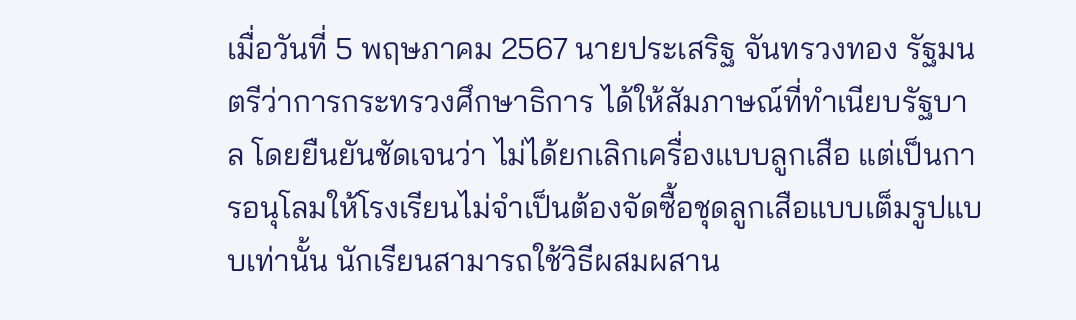เมื่อวันที่ 5 พฤษภาคม 2567 นายประเสริฐ จันทรวงทอง รัฐมนตรีว่าการกระทรวงศึกษาธิการ ได้ให้สัมภาษณ์ที่ทำเนียบรัฐบาล โดยยืนยันชัดเจนว่า ไม่ได้ยกเลิกเครื่องแบบลูกเสือ แต่เป็นการอนุโลมให้โรงเรียนไม่จำเป็นต้องจัดซื้อชุดลูกเสือแบบเต็มรูปแบบเท่านั้น นักเรียนสามารถใช้วิธีผสมผสาน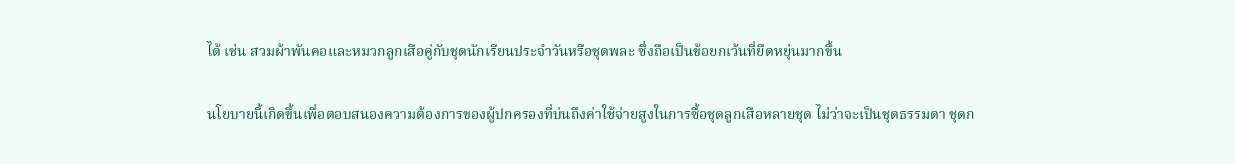ได้ เช่น สวมผ้าพันคอและหมวกลูกเสือคู่กับชุดนักเรียนประจำวันหรือชุดพละ ซึ่งถือเป็นข้อยกเว้นที่ยืดหยุ่นมากขึ้น

นโยบายนี้เกิดขึ้นเพื่อตอบสนองความต้องการของผู้ปกครองที่บ่นถึงค่าใช้จ่ายสูงในการซื้อชุดลูกเสือหลายชุด ไม่ว่าจะเป็นชุดธรรมดา ชุดก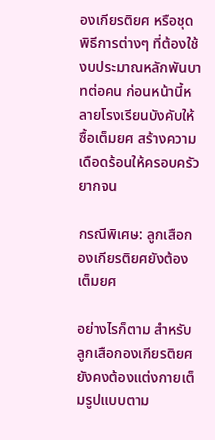องเกียรติยศ หรือชุดพิธีการต่างๆ ที่ต้องใช้งบประมาณหลักพันบาทต่อคน ก่อนหน้านี้หลายโรงเรียนบังคับให้ซื้อเต็มยศ สร้างความเดือดร้อนให้ครอบครัวยากจน

กรณีพิเศษ: ลูกเสือกองเกียรติยศยังต้องเต็มยศ

อย่างไรก็ตาม สำหรับลูกเสือกองเกียรติยศ ยังคงต้องแต่งกายเต็มรูปแบบตาม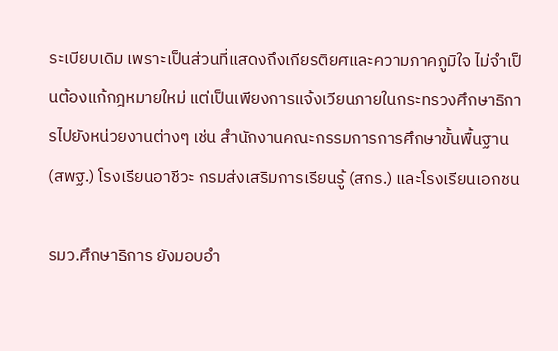ระเบียบเดิม เพราะเป็นส่วนที่แสดงถึงเกียรติยศและความภาคภูมิใจ ไม่จำเป็นต้องแก้กฎหมายใหม่ แต่เป็นเพียงการแจ้งเวียนภายในกระทรวงศึกษาธิการไปยังหน่วยงานต่างๆ เช่น สำนักงานคณะกรรมการการศึกษาขั้นพื้นฐาน (สพฐ.) โรงเรียนอาชีวะ กรมส่งเสริมการเรียนรู้ (สกร.) และโรงเรียนเอกชน

รมว.ศึกษาธิการ ยังมอบอำ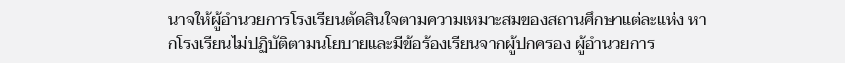นาจให้ผู้อำนวยการโรงเรียนตัดสินใจตามความเหมาะสมของสถานศึกษาแต่ละแห่ง หากโรงเรียนไม่ปฏิบัติตามนโยบายและมีข้อร้องเรียนจากผู้ปกครอง ผู้อำนวยการ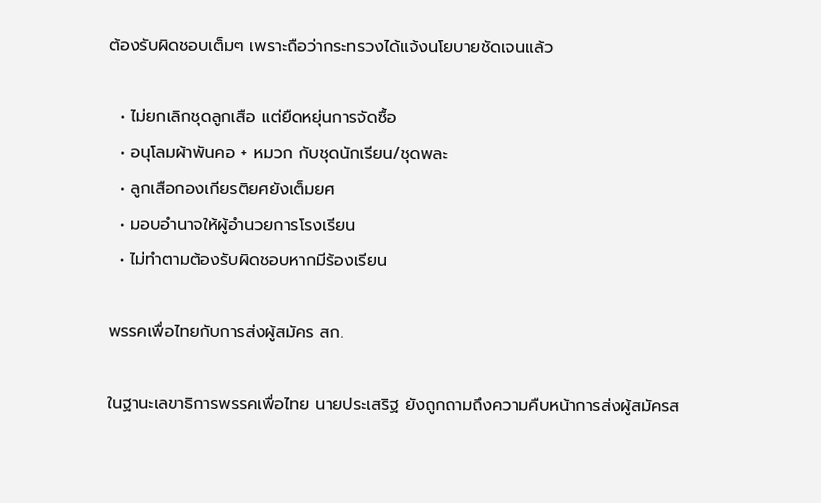ต้องรับผิดชอบเต็มๆ เพราะถือว่ากระทรวงได้แจ้งนโยบายชัดเจนแล้ว

  • ไม่ยกเลิกชุดลูกเสือ แต่ยืดหยุ่นการจัดซื้อ
  • อนุโลมผ้าพันคอ + หมวก กับชุดนักเรียน/ชุดพละ
  • ลูกเสือกองเกียรติยศยังเต็มยศ
  • มอบอำนาจให้ผู้อำนวยการโรงเรียน
  • ไม่ทำตามต้องรับผิดชอบหากมีร้องเรียน

พรรคเพื่อไทยกับการส่งผู้สมัคร สก.

ในฐานะเลขาธิการพรรคเพื่อไทย นายประเสริฐ ยังถูกถามถึงความคืบหน้าการส่งผู้สมัครส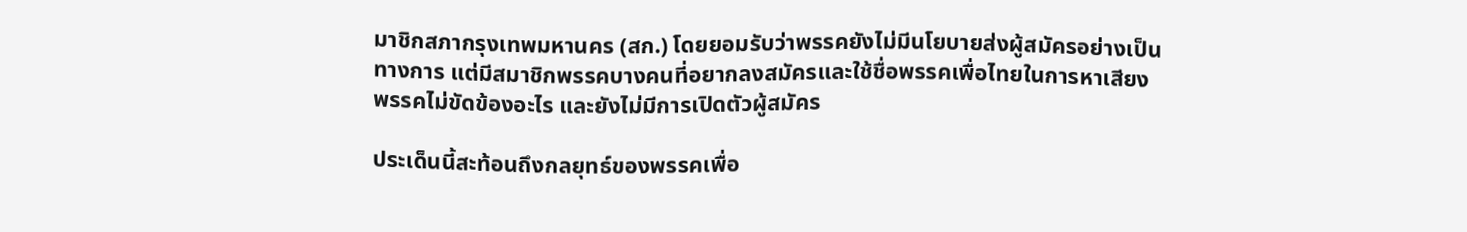มาชิกสภากรุงเทพมหานคร (สก.) โดยยอมรับว่าพรรคยังไม่มีนโยบายส่งผู้สมัครอย่างเป็นทางการ แต่มีสมาชิกพรรคบางคนที่อยากลงสมัครและใช้ชื่อพรรคเพื่อไทยในการหาเสียง พรรคไม่ขัดข้องอะไร และยังไม่มีการเปิดตัวผู้สมัคร

ประเด็นนี้สะท้อนถึงกลยุทธ์ของพรรคเพื่อ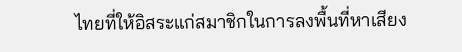ไทยที่ให้อิสระแก่สมาชิกในการลงพื้นที่หาเสียง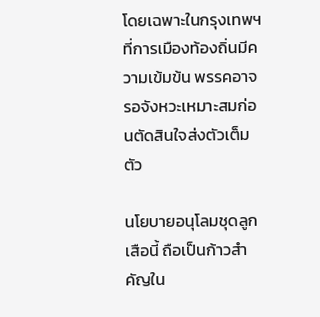โดยเฉพาะในกรุงเทพฯ ที่การเมืองท้องถิ่นมีความเข้มข้น พรรคอาจรอจังหวะเหมาะสมก่อนตัดสินใจส่งตัวเต็มตัว

นโยบายอนุโลมชุดลูกเสือนี้ ถือเป็นก้าวสำคัญใน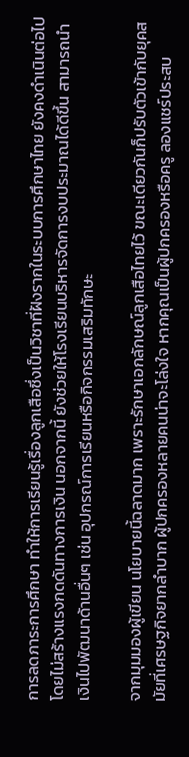การลดภาระการศึกษา ทำให้การเรียนรู้เรื่องลูกเสือซึ่งเป็นวิชาที่ฝังรากในระบบการศึกษาไทย ยังคงดำเนินต่อไปโดยไม่สร้างแรงกดดันทางการเงิน นอกจากนี้ ยังช่วยให้โรงเรียนบริหารจัดการงบประมาณได้ดีขึ้น สามารถนำเงินไปพัฒนาด้านอื่นๆ เช่น อุปกรณ์การเรียนหรือกิจกรรมเสริมทักษะ

จากมุมมองผู้เขียน นโยบายนี้ฉลาดมาก เพราะรักษาเอกลักษณ์ลูกเสือไทยไว้ ขณะเดียวกันก็ปรับตัวเข้ากับยุคสมัยที่เศรษฐกิจยากลำบาก ผู้ปกครองหลายคนน่าจะโล่งใจ หากคุณเป็นผู้ปกครองหรือครู ลองแชร์ประสบ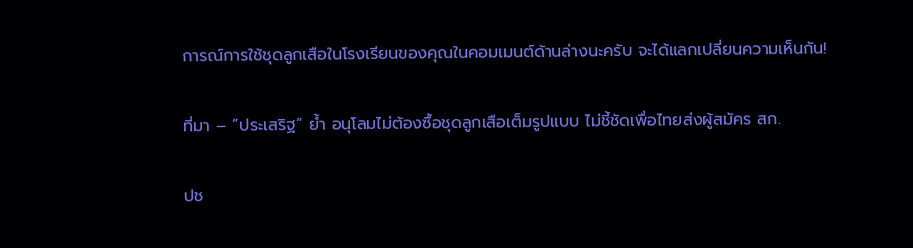การณ์การใช้ชุดลูกเสือในโรงเรียนของคุณในคอมเมนต์ด้านล่างนะครับ จะได้แลกเปลี่ยนความเห็นกัน!

ที่มา – “ประเสริฐ” ย้ำ อนุโลมไม่ต้องซื้อชุดลูกเสือเต็มรูปแบบ ไม่ชี้ชัดเพื่อไทยส่งผู้สมัคร สก.

ปช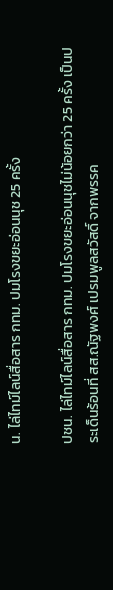น. ไล่ไทม์ไลน์สื่อสาร กทม. ปมโรงขยะอ่อนนุช 25 ครั้ง

ปชน. ไล่ไทม์ไลน์สื่อสาร กทม. ปมโรงขยะอ่อนนุชไม่น้อยกว่า 25 ครั้ง เป็นประเด็นร้อนที่ สส.ณัฐพงศ์ เปรมพูลสวัสดิ์ จากพรรค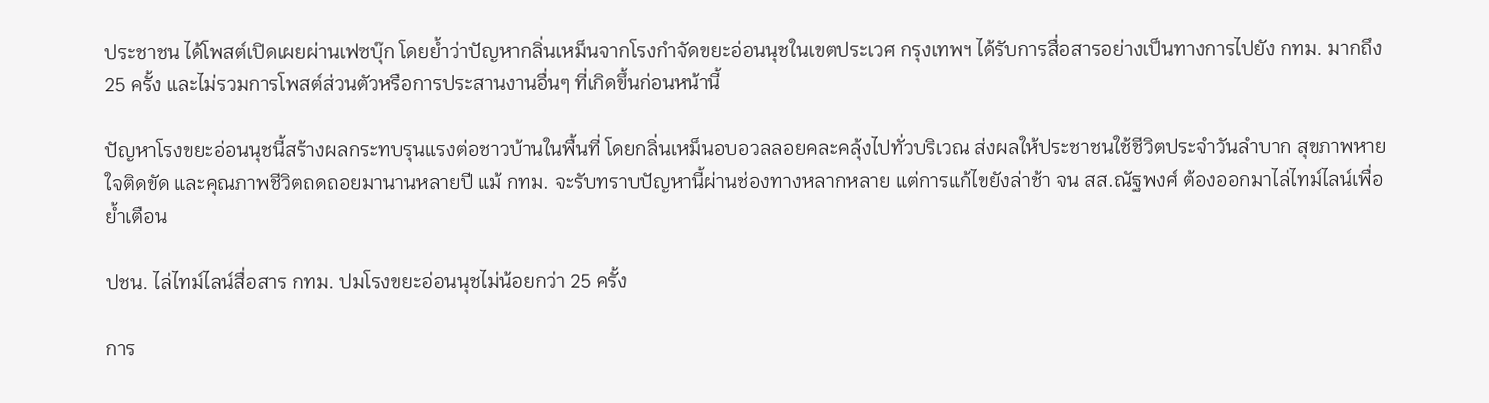ประชาชน ได้โพสต์เปิดเผยผ่านเฟซบุ๊ก โดยย้ำว่าปัญหากลิ่นเหม็นจากโรงกำจัดขยะอ่อนนุชในเขตประเวศ กรุงเทพฯ ได้รับการสื่อสารอย่างเป็นทางการไปยัง กทม. มากถึง 25 ครั้ง และไม่รวมการโพสต์ส่วนตัวหรือการประสานงานอื่นๆ ที่เกิดขึ้นก่อนหน้านี้

ปัญหาโรงขยะอ่อนนุชนี้สร้างผลกระทบรุนแรงต่อชาวบ้านในพื้นที่ โดยกลิ่นเหม็นอบอวลลอยคละคลุ้งไปทั่วบริเวณ ส่งผลให้ประชาชนใช้ชีวิตประจำวันลำบาก สุขภาพหายใจติดขัด และคุณภาพชีวิตถดถอยมานานหลายปี แม้ กทม. จะรับทราบปัญหานี้ผ่านช่องทางหลากหลาย แต่การแก้ไขยังล่าช้า จน สส.ณัฐพงศ์ ต้องออกมาไล่ไทม์ไลน์เพื่อย้ำเตือน

ปชน. ไล่ไทม์ไลน์สื่อสาร กทม. ปมโรงขยะอ่อนนุชไม่น้อยกว่า 25 ครั้ง

การ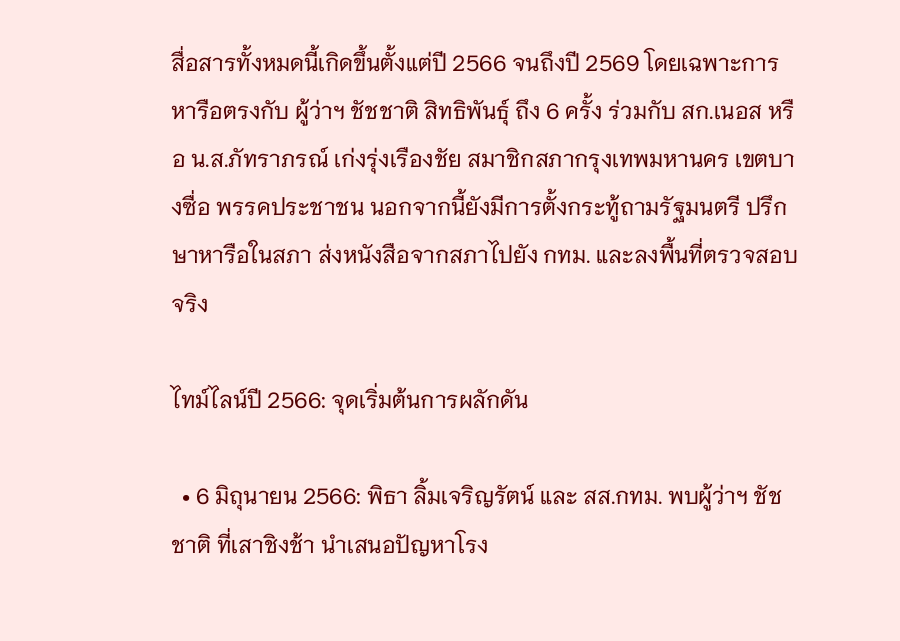สื่อสารทั้งหมดนี้เกิดขึ้นตั้งแต่ปี 2566 จนถึงปี 2569 โดยเฉพาะการหารือตรงกับ ผู้ว่าฯ ชัชชาติ สิทธิพันธุ์ ถึง 6 ครั้ง ร่วมกับ สก.เนอส หรือ น.ส.ภัทราภรณ์ เก่งรุ่งเรืองชัย สมาชิกสภากรุงเทพมหานคร เขตบางซื่อ พรรคประชาชน นอกจากนี้ยังมีการตั้งกระทู้ถามรัฐมนตรี ปรึกษาหารือในสภา ส่งหนังสือจากสภาไปยัง กทม. และลงพื้นที่ตรวจสอบจริง

ไทม์ไลน์ปี 2566: จุดเริ่มต้นการผลักดัน

  • 6 มิถุนายน 2566: พิธา ลิ้มเจริญรัตน์ และ สส.กทม. พบผู้ว่าฯ ชัชชาติ ที่เสาชิงช้า นำเสนอปัญหาโรง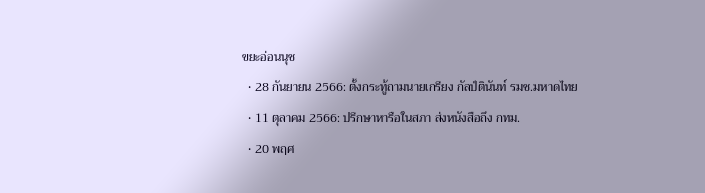ขยะอ่อนนุช
  • 28 กันยายน 2566: ตั้งกระทู้ถามนายเกรียง กัลป์ตินันท์ รมช.มหาดไทย
  • 11 ตุลาคม 2566: ปรึกษาหารือในสภา ส่งหนังสือถึง กทม.
  • 20 พฤศ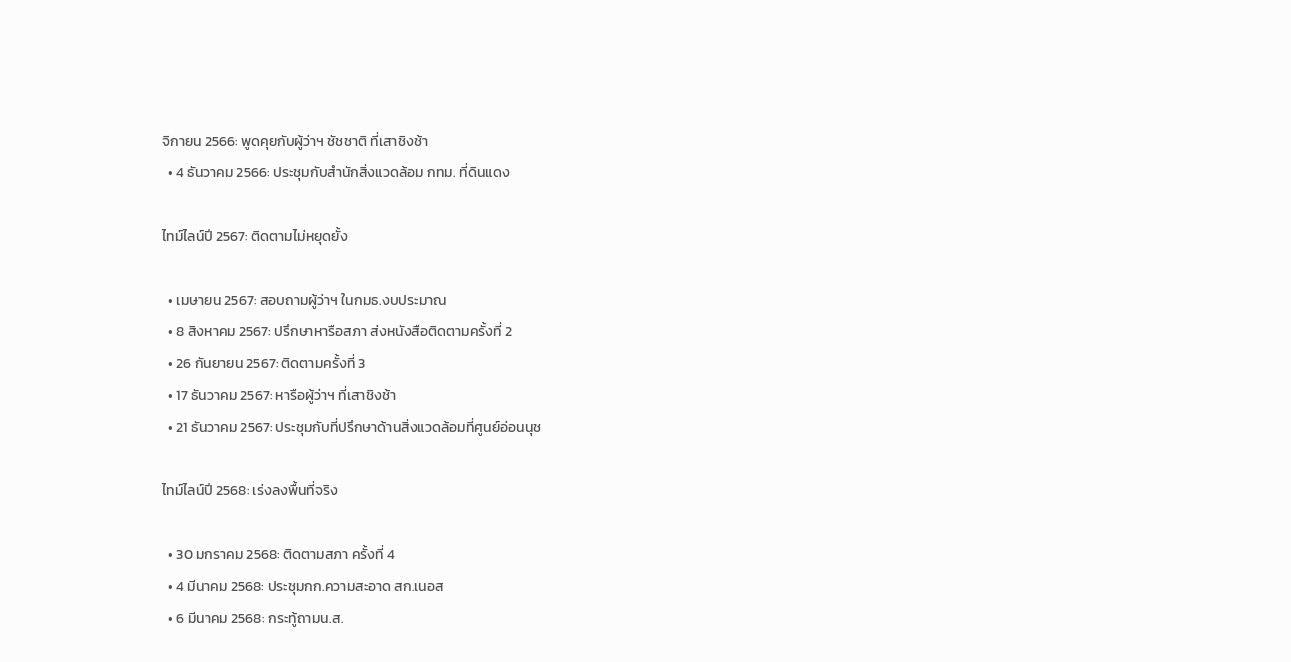จิกายน 2566: พูดคุยกับผู้ว่าฯ ชัชชาติ ที่เสาชิงช้า
  • 4 ธันวาคม 2566: ประชุมกับสำนักสิ่งแวดล้อม กทม. ที่ดินแดง

ไทม์ไลน์ปี 2567: ติดตามไม่หยุดยั้ง

  • เมษายน 2567: สอบถามผู้ว่าฯ ในกมธ.งบประมาณ
  • 8 สิงหาคม 2567: ปรึกษาหารือสภา ส่งหนังสือติดตามครั้งที่ 2
  • 26 กันยายน 2567: ติดตามครั้งที่ 3
  • 17 ธันวาคม 2567: หารือผู้ว่าฯ ที่เสาชิงช้า
  • 21 ธันวาคม 2567: ประชุมกับที่ปรึกษาด้านสิ่งแวดล้อมที่ศูนย์อ่อนนุช

ไทม์ไลน์ปี 2568: เร่งลงพื้นที่จริง

  • 30 มกราคม 2568: ติดตามสภา ครั้งที่ 4
  • 4 มีนาคม 2568: ประชุมกก.ความสะอาด สก.เนอส
  • 6 มีนาคม 2568: กระทู้ถามน.ส.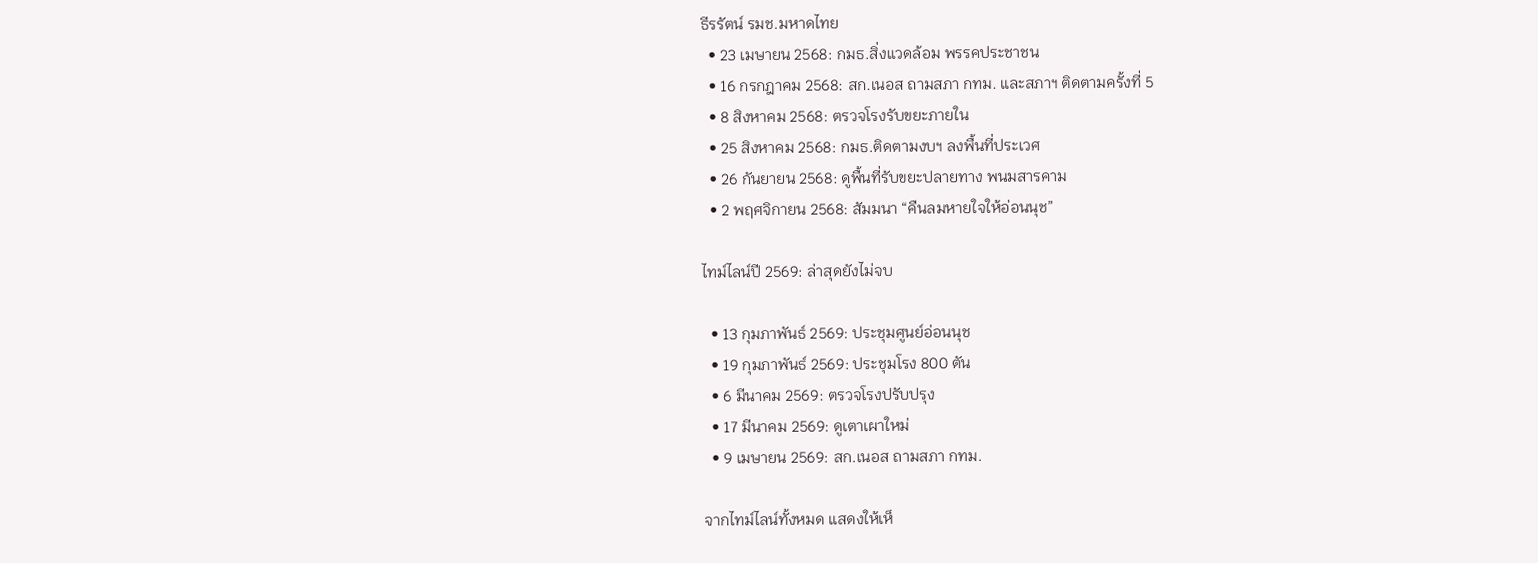ธีรรัตน์ รมช.มหาดไทย
  • 23 เมษายน 2568: กมธ.สิ่งแวดล้อม พรรคประชาชน
  • 16 กรกฎาคม 2568: สก.เนอส ถามสภา กทม. และสภาฯ ติดตามครั้งที่ 5
  • 8 สิงหาคม 2568: ตรวจโรงรับขยะภายใน
  • 25 สิงหาคม 2568: กมธ.ติดตามงบฯ ลงพื้นที่ประเวศ
  • 26 กันยายน 2568: ดูพื้นที่รับขยะปลายทาง พนมสารคาม
  • 2 พฤศจิกายน 2568: สัมมนา “คืนลมหายใจให้อ่อนนุช”

ไทม์ไลน์ปี 2569: ล่าสุดยังไม่จบ

  • 13 กุมภาพันธ์ 2569: ประชุมศูนย์อ่อนนุช
  • 19 กุมภาพันธ์ 2569: ประชุมโรง 800 ตัน
  • 6 มีนาคม 2569: ตรวจโรงปรับปรุง
  • 17 มีนาคม 2569: ดูเตาเผาใหม่
  • 9 เมษายน 2569: สก.เนอส ถามสภา กทม.

จากไทม์ไลน์ทั้งหมด แสดงให้เห็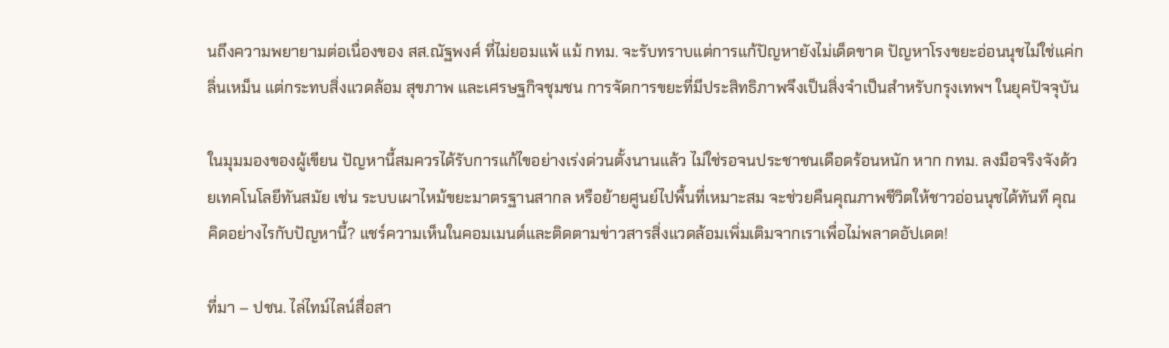นถึงความพยายามต่อเนื่องของ สส.ณัฐพงศ์ ที่ไม่ยอมแพ้ แม้ กทม. จะรับทราบแต่การแก้ปัญหายังไม่เด็ดขาด ปัญหาโรงขยะอ่อนนุชไม่ใช่แค่กลิ่นเหม็น แต่กระทบสิ่งแวดล้อม สุขภาพ และเศรษฐกิจชุมชน การจัดการขยะที่มีประสิทธิภาพจึงเป็นสิ่งจำเป็นสำหรับกรุงเทพฯ ในยุคปัจจุบัน

ในมุมมองของผู้เขียน ปัญหานี้สมควรได้รับการแก้ไขอย่างเร่งด่วนตั้งนานแล้ว ไม่ใช่รอจนประชาชนเดือดร้อนหนัก หาก กทม. ลงมือจริงจังด้วยเทคโนโลยีทันสมัย เช่น ระบบเผาไหม้ขยะมาตรฐานสากล หรือย้ายศูนย์ไปพื้นที่เหมาะสม จะช่วยคืนคุณภาพชีวิตให้ชาวอ่อนนุชได้ทันที คุณคิดอย่างไรกับปัญหานี้? แชร์ความเห็นในคอมเมนต์และติดตามข่าวสารสิ่งแวดล้อมเพิ่มเติมจากเราเพื่อไม่พลาดอัปเดต!

ที่มา – ปชน. ไล่ไทม์ไลน์สื่อสา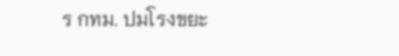ร กทม. ปมโรงขยะ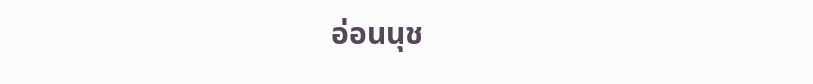อ่อนนุช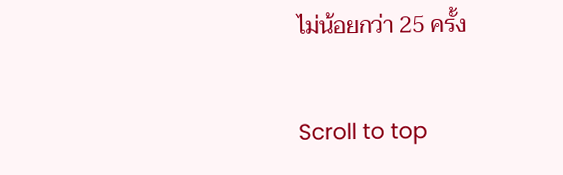ไม่น้อยกว่า 25 ครั้ง

Scroll to top